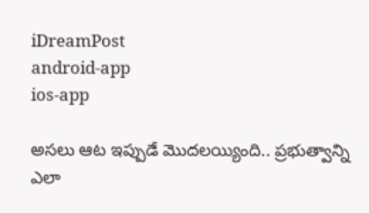iDreamPost
android-app
ios-app

అసలు ఆట ఇప్పుడే మొదలయ్యింది.. ప్రభుత్వాన్ని ఎలా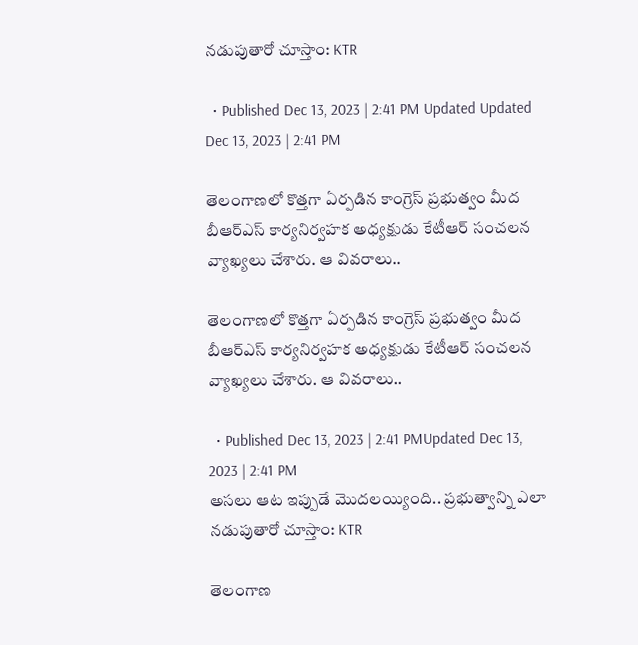నడుపుతారో చూస్తాం: KTR

  • Published Dec 13, 2023 | 2:41 PM Updated Updated Dec 13, 2023 | 2:41 PM

తెలంగాణలో కొత్తగా ఏర్పడిన కాంగ్రెస్ ప్రభుత్వం మీద బీఆర్ఎస్ కార్యనిర్వహక అధ్యక్షుడు కేటీఆర్ సంచలన వ్యాఖ్యలు చేశారు. ఆ వివరాలు..

తెలంగాణలో కొత్తగా ఏర్పడిన కాంగ్రెస్ ప్రభుత్వం మీద బీఆర్ఎస్ కార్యనిర్వహక అధ్యక్షుడు కేటీఆర్ సంచలన వ్యాఖ్యలు చేశారు. ఆ వివరాలు..

  • Published Dec 13, 2023 | 2:41 PMUpdated Dec 13, 2023 | 2:41 PM
అసలు ఆట ఇప్పుడే మొదలయ్యింది.. ప్రభుత్వాన్ని ఎలా నడుపుతారో చూస్తాం: KTR

తెలంగాణ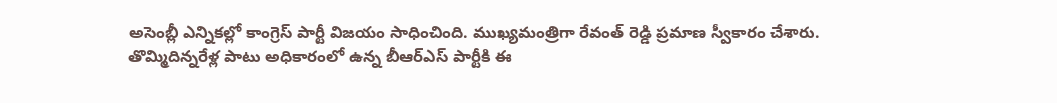అసెంబ్లీ ఎన్నికల్లో కాంగ్రెస్ పార్టీ విజయం సాధించింది. ముఖ్యమంత్రిగా రేవంత్ రెడ్డి ప్రమాణ స్వీకారం చేశారు. తొమ్మిదిన్నరేళ్ల పాటు అధికారంలో ఉన్న బీఆర్ఎస్ పార్టీకి ఈ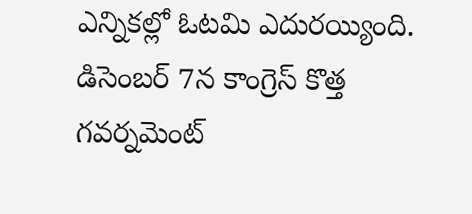ఎన్నికల్లో ఓటమి ఎదురయ్యింది. డిసెంబర్ 7న కాంగ్రెస్ కొత్త గవర్నమెంట్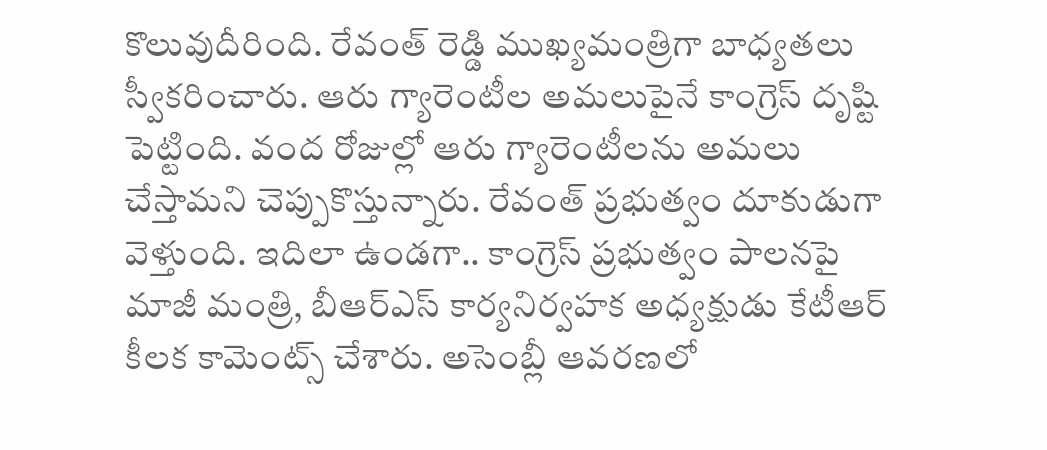కొలువుదీరింది. రేవంత్ రెడ్డి ముఖ్యమంత్రిగా బాధ్యతలు స్వీకరించారు. ఆరు గ్యారెంటీల అమలుపైనే కాంగ్రెస్ దృష్టి పెట్టింది. వంద రోజుల్లో ఆరు గ్యారెంటీలను అమలు చేస్తామని చెప్పుకొస్తున్నారు. రేవంత్ ప్రభుత్వం దూకుడుగా వెళ్తుంది. ఇదిలా ఉండగా.. కాంగ్రెస్ ప్రభుత్వం పాలనపై మాజీ మంత్రి, బీఆర్ఎస్ కార్యనిర్వహక అధ్యక్షుడు కేటీఆర్ కీలక కామెంట్స్ చేశారు. అసెంబ్లీ ఆవరణలో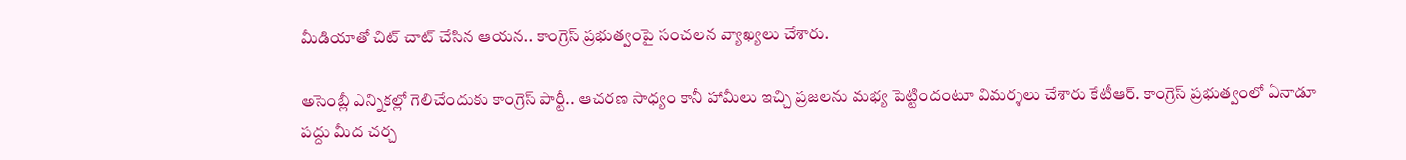మీడియాతో చిట్ చాట్ చేసిన ఆయన.. కాంగ్రెస్ ప్రభుత్వంపై సంచలన వ్యాఖ్యలు చేశారు.

అసెంబ్లీ ఎన్నికల్లో గెలిచేందుకు కాంగ్రెస్ పార్టీ.. ఆచరణ సాధ్యం కానీ హామీలు ఇచ్చి ప్రజలను మభ్య పెట్టిందంటూ విమర్శలు చేశారు కేటీఆర్. కాంగ్రెస్ ప్రభుత్వంలో ఏనాడూ పద్దు మీద చర్చ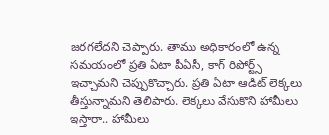జరగలేదని చెప్పారు. తాము అధికారంలో ఉన్న సమయంలో ప్రతి ఏటా పీఏసీ, కాగ్ రిపోర్ట్స్ ఇచ్చామని చెప్పుకొచ్చారు. ప్రతి ఏటా ఆడిట్ లెక్కలు తీస్తున్నామని తెలిపారు. లెక్కలు వేసుకొని హామీలు ఇస్తారా.. హామీలు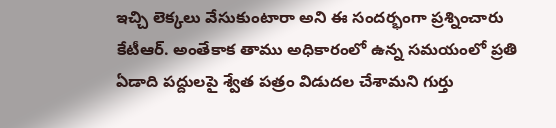ఇచ్చి లెక్కలు వేసుకుంటారా అని ఈ సందర్భంగా ప్రశ్నించారు కేటీఆర్. అంతేకాక తాము అధికారంలో ఉన్న సమయంలో ప్రతి ఏడాది పద్దులపై శ్వేత పత్రం విడుదల చేశామని గుర్తు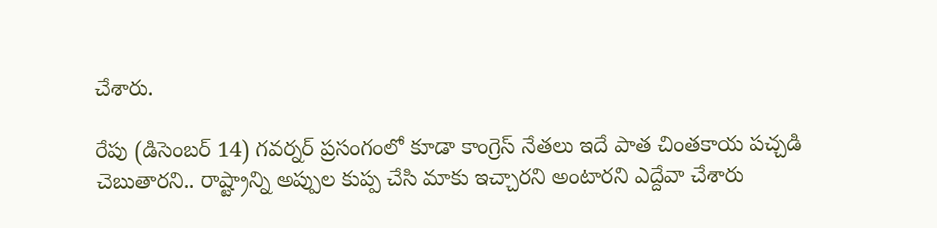చేశారు.

రేపు (డిసెంబర్ 14) గవర్నర్ ప్రసంగంలో కూడా కాంగ్రెస్ నేతలు ఇదే పాత చింతకాయ పచ్చడి చెబుతారని.. రాష్ట్రాన్ని అప్పుల కుప్ప చేసి మాకు ఇచ్చారని అంటారని ఎద్దేవా చేశారు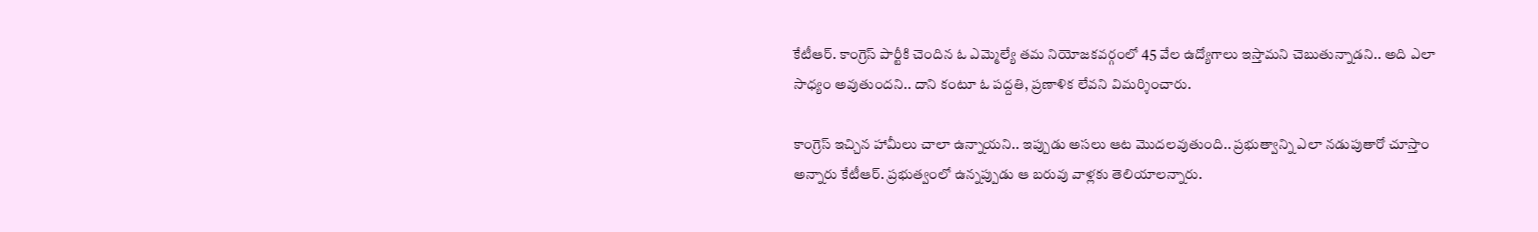కేటీఆర్. కాంగ్రెస్ పార్టీకి చెందిన ఓ ఎమ్మెల్యే తమ నియోజకవర్గంలో 45 వేల ఉద్యోగాలు ఇస్తామని చెబుతున్నాడని.. అది ఎలా సాధ్యం అవుతుందని.. దాని కంటూ ఓ పద్దతి, ప్రణాళిక లేవని విమర్శించారు.

కాంగ్రెస్ ఇచ్చిన హామీలు చాలా ఉన్నాయని.. ఇప్పుడు అసలు ఆట మెుదలవుతుంది.. ప్రభుత్వాన్ని ఎలా నడుపుతారో చూస్తాం అన్నారు కేటీఆర్. ప్రభుత్వంలో ఉన్నప్పుడు ఆ బరువు వాళ్లకు తెలియాలన్నారు.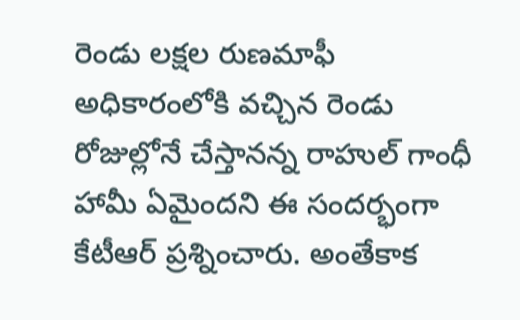రెండు లక్షల రుణమాఫీ అధికారంలోకి వచ్చిన రెండు రోజుల్లోనే చేస్తానన్న రాహుల్ గాంధీ హామీ ఏమైందని ఈ సందర్భంగా కేటీఆర్ ప్రశ్నించారు. అంతేకాక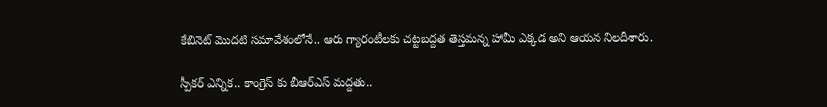కేబినెట్ మొదటి సమావేశంలోనే.. ఆరు గ్యారంటీలకు చట్టబద్దత తెస్తమన్న హామీ ఎక్కడ అని ఆయన నిలదీశారు.

స్పీకర్ ఎన్నిక.. కాంగ్రెస్ కు బీఆర్ఎస్ మద్దతు..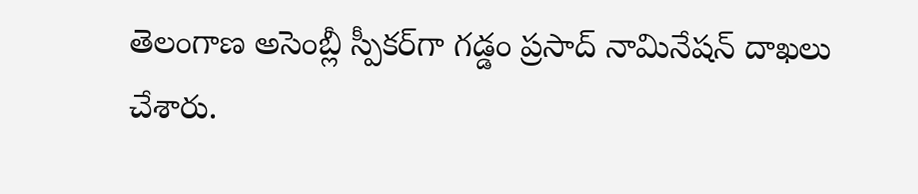తెలంగాణ అసెంబ్లీ స్పీకర్‌గా గడ్డం ప్రసాద్‌ నామినేషన్‌ దాఖలు చేశారు.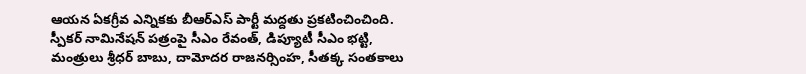ఆయన ఏకగ్రీవ ఎన్నికకు బీఆర్ఎస్ పార్టీ మద్దతు ప్రకటించించింది. స్పీకర్ నామినేషన్ పత్రంపై సీఎం రేవంత్, డిప్యూటీ సీఎం భట్టి, మంత్రులు శ్రీధర్ బాబు, దామోదర రాజనర్సింహ, సీతక్క సంతకాలు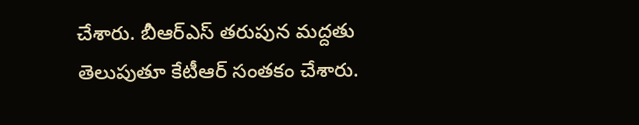చేశారు. బీఆర్ఎస్ తరుపున మద్దతు తెలుపుతూ కేటీఆర్ సంతకం చేశారు.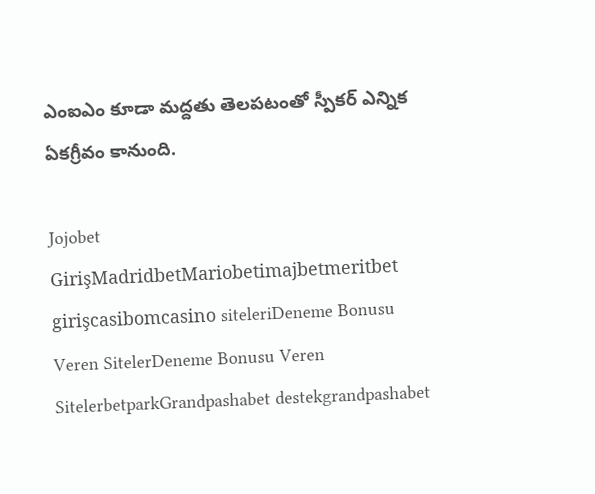ఎంఐఎం కూడా మద్దతు తెలపటంతో స్పీకర్ ఎన్నిక ఏకగ్రీవం కానుంది.

Jojobet GirişMadridbetMariobetimajbetmeritbet girişcasibomcasino siteleriDeneme Bonusu Veren SitelerDeneme Bonusu Veren SitelerbetparkGrandpashabet destekgrandpashabet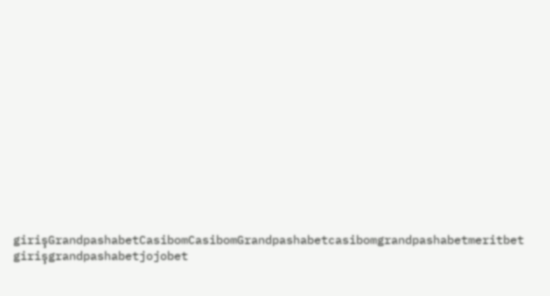girişGrandpashabetCasibomCasibomGrandpashabetcasibomgrandpashabetmeritbet girişgrandpashabetjojobet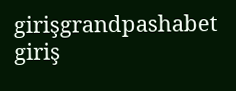girişgrandpashabet giriş